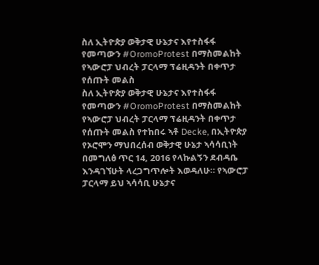ስለ ኢትዮጵያ ወቅታዊ ሁኔታና እየተስፋፋ የመጣውን #OromoProtest በማስመልከት የኣውሮፓ ህብረት ፓርላማ ፕሬዚዳንት በቀጥታ የሰጡት መልስ
ስለ ኢትዮጵያ ወቅታዊ ሁኔታና እየተስፋፋ የመጣውን #OromoProtest በማስመልከት የኣውሮፓ ህብረት ፓርላማ ፕሬዚዳንት በቀጥታ የሰጡት መልስ የተከበሩ ኣቶ Decke, በኢትዮጵያ የኦሮሞን ማህበረሰብ ወቅታዊ ሁኔታ ኣሳሳቢነት በመግለፅ ጥር 14, 2016 የላኩልኝን ደብዳቤ እንዳገኘሁት ላረጋግጥሎት እወዳለሁ። የኣውሮፓ ፓርላማ ይህ ኣሳሳቢ ሁኔታና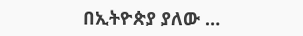በኢትዮጵያ ያለው …